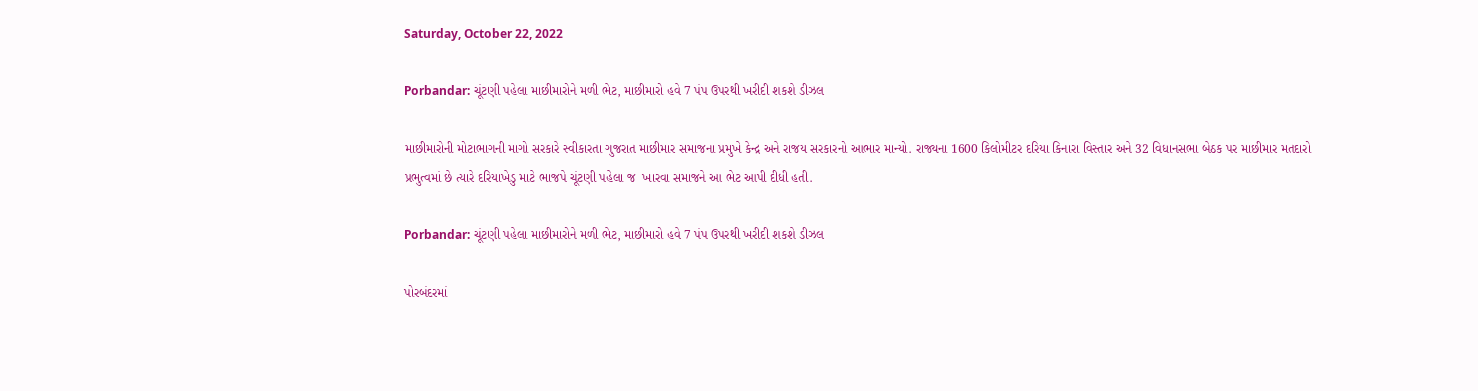Saturday, October 22, 2022

Porbandar: ચૂંટણી પહેલા માછીમારોને મળી ભેટ, માછીમારો હવે 7 પંપ ઉપરથી ખરીદી શકશે ડીઝલ

માછીમારોની મોટાભાગની માગો સરકારે સ્વીકારતા ગુજરાત માછીમાર સમાજના પ્રમુખે કેન્દ્ર અને રાજય સરકારનો આભાર માન્યો. રાજ્યના 1600 કિલોમીટર દરિયા કિનારા વિસ્તાર અને 32 વિધાનસભા બેઠક પર માછીમાર મતદારો પ્રભુત્વમાં છે ત્યારે દરિયાખેડુ માટે ભાજપે ચૂંટણી પહેલા જ  ખારવા સમાજને આ ભેટ આપી દીધી હતી.

Porbandar: ચૂંટણી પહેલા માછીમારોને મળી ભેટ, માછીમારો હવે 7 પંપ ઉપરથી ખરીદી શકશે ડીઝલ

પોરબંદરમાં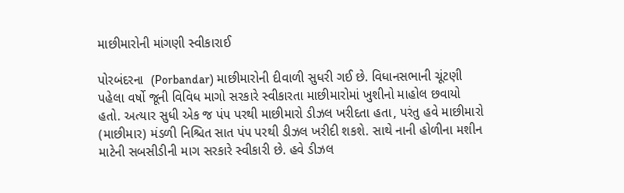માછીમારોની માંગણી સ્વીકારાઈ

પોરબંદરના  (Porbandar) માછીમારોની દીવાળી સુધરી ગઈ છે. વિધાનસભાની ચૂંટણી પહેલા વર્ષો જૂની વિવિધ માગો સરકારે સ્વીકારતા માછીમારોમાં ખુશીનો માહોલ છવાયો હતો. અત્યાર સુધી એક જ પંપ પરથી માછીમારો ડીઝલ ખરીદતા હતા, પરંતુ હવે માછીમારો (માછીમાર) મંડળી નિશ્ચિત સાત પંપ પરથી ડીઝલ ખરીદી શકશે. સાથે નાની હોળીના મશીન માટેની સબસીડીની માગ સરકારે સ્વીકારી છે. હવે ડીઝલ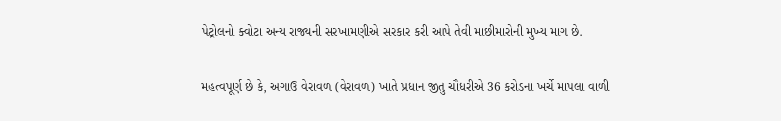પેટ્રોલનો ક્વોટા અન્ય રાજ્યની સરખામણીએ સરકાર કરી આપે તેવી માછીમારોની મુખ્ય માગ છે.

મહત્વપૂર્ણ છે કે, અગાઉ વેરાવળ (વેરાવળ) ખાતે પ્રધાન જીતુ ચૌધરીએ 36 કરોડના ખર્ચે માપલા વાળી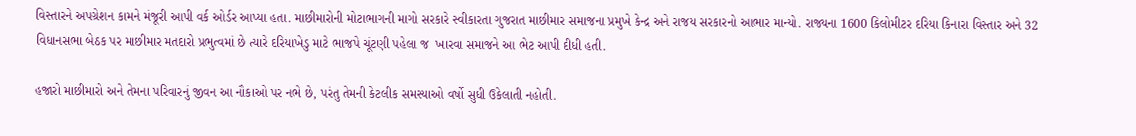વિસ્તારને અપગ્રેશન કામને મંજૂરી આપી વર્ક ઓર્ડર આપ્યા હતા. માછીમારોની મોટાભાગની માગો સરકારે સ્વીકારતા ગુજરાત માછીમાર સમાજના પ્રમુખે કેન્દ્ર અને રાજય સરકારનો આભાર માન્યો. રાજ્યના 1600 કિલોમીટર દરિયા કિનારા વિસ્તાર અને 32 વિધાનસભા બેઠક પર માછીમાર મતદારો પ્રભુત્વમાં છે ત્યારે દરિયાખેડુ માટે ભાજપે ચૂંટણી પહેલા જ  ખારવા સમાજને આ ભેટ આપી દીધી હતી.

હજારો માછીમારો અને તેમના પરિવારનું જીવન આ નૌકાઓ પર નભે છે, પરંતુ તેમની કેટલીક સમસ્યાઓ વર્ષો સુધી ઉકેલાતી નહોતી.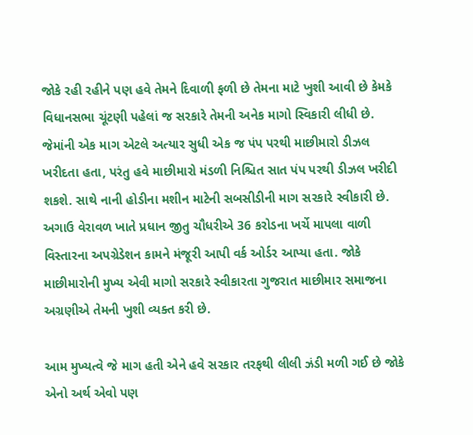જોકે રહી રહીને પણ હવે તેમને દિવાળી ફળી છે તેમના માટે ખુશી આવી છે કેમકે વિધાનસભા ચૂંટણી પહેલાં જ સરકારે તેમની અનેક માગો સ્વિકારી લીધી છે. જેમાંની એક માગ એટલે અત્યાર સુધી એક જ પંપ પરથી માછીમારો ડીઝલ ખરીદતા હતા, પરંતુ હવે માછીમારો મંડળી નિશ્ચિત સાત પંપ પરથી ડીઝલ ખરીદી શકશે. સાથે નાની હોડીના મશીન માટેની સબસીડીની માગ સરકારે સ્વીકારી છે. અગાઉ વેરાવળ ખાતે પ્રધાન જીતુ ચૌધરીએ 36 કરોડના ખર્ચે માપલા વાળી વિસ્તારના અપગ્રેડેશન કામને મંજૂરી આપી વર્ક ઓર્ડર આપ્યા હતા. જોકે માછીમારોની મુખ્ય એવી માગો સરકારે સ્વીકારતા ગુજરાત માછીમાર સમાજના અગ્રણીએ તેમની ખુશી વ્યક્ત કરી છે.

આમ મુખ્યત્વે જે માગ હતી એને હવે સરકાર તરફથી લીલી ઝંડી મળી ગઈ છે જોકે એનો અર્થ એવો પણ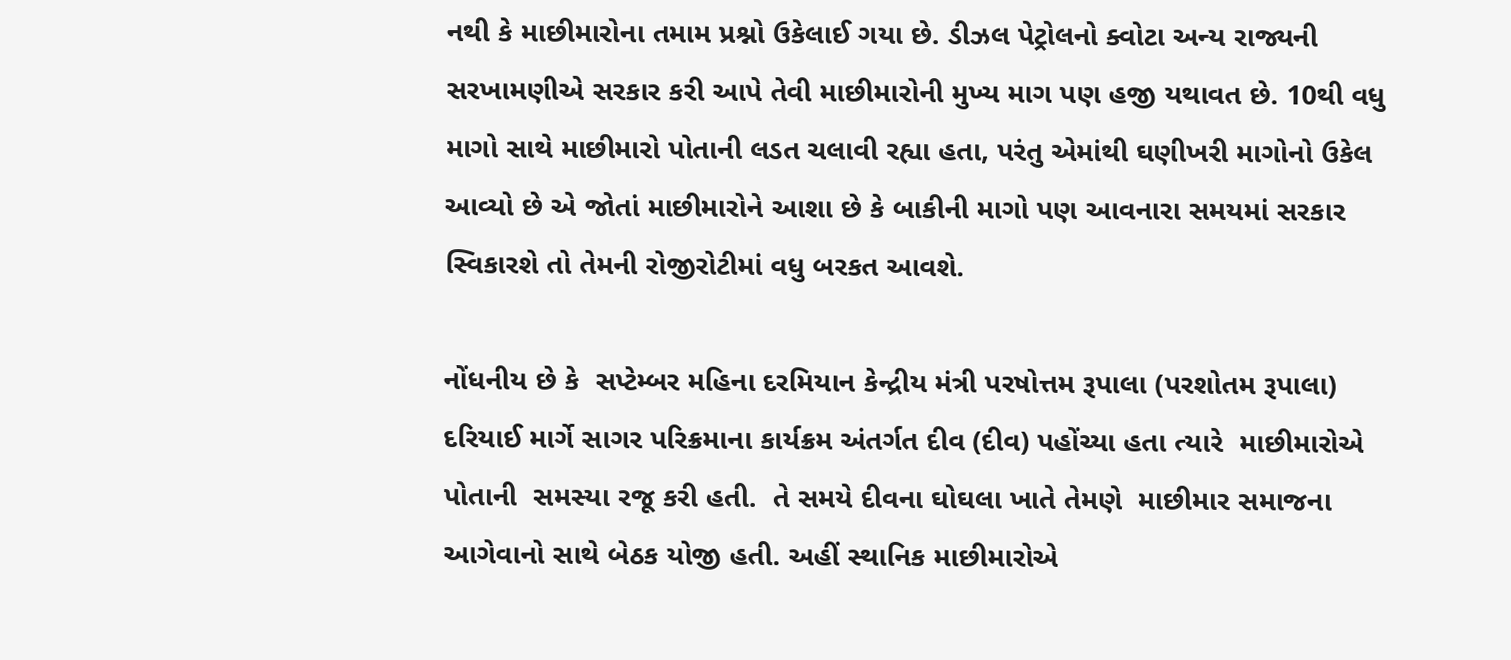નથી કે માછીમારોના તમામ પ્રશ્નો ઉકેલાઈ ગયા છે. ડીઝલ પેટ્રોલનો ક્વોટા અન્ય રાજ્યની સરખામણીએ સરકાર કરી આપે તેવી માછીમારોની મુખ્ય માગ પણ હજી યથાવત છે. 10થી વધુ માગો સાથે માછીમારો પોતાની લડત ચલાવી રહ્યા હતા, પરંતુ એમાંથી ઘણીખરી માગોનો ઉકેલ આવ્યો છે એ જોતાં માછીમારોને આશા છે કે બાકીની માગો પણ આવનારા સમયમાં સરકાર સ્વિકારશે તો તેમની રોજીરોટીમાં વધુ બરકત આવશે.

નોંધનીય છે કે  સપ્ટેમ્બર મહિના દરમિયાન કેન્દ્રીય મંત્રી પરષોત્તમ રૂપાલા (પરશોતમ રૂપાલા) દરિયાઈ માર્ગે સાગર પરિક્રમાના કાર્યક્રમ અંતર્ગત દીવ (દીવ) પહોંચ્યા હતા ત્યારે  માછીમારોએ પોતાની  સમસ્યા રજૂ કરી હતી.  તે સમયે દીવના ઘોઘલા ખાતે તેમણે  માછીમાર સમાજના આગેવાનો સાથે બેઠક યોજી હતી. અહીં સ્થાનિક માછીમારોએ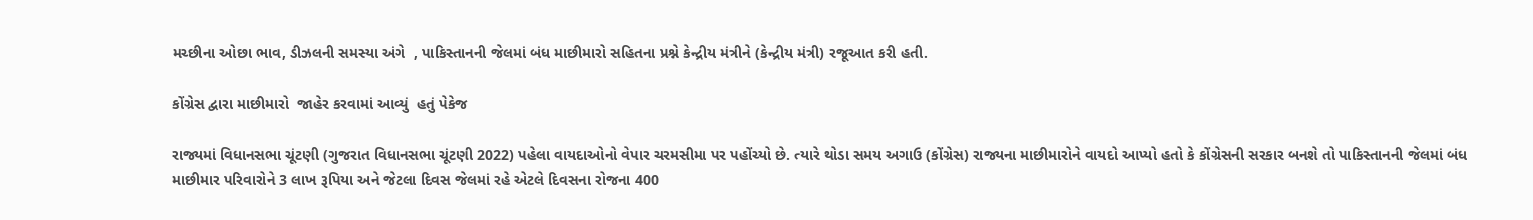મચ્છીના ઓછા ભાવ, ડીઝલની સમસ્યા અંગે  , પાકિસ્તાનની જેલમાં બંધ માછીમારો સહિતના પ્રશ્ને કેન્દ્રીય મંત્રીને (કેન્દ્રીય મંત્રી) રજૂઆત કરી હતી.

કોંગ્રેસ દ્વારા માછીમારો  જાહેર કરવામાં આવ્યું  હતું પેકેજ

રાજ્યમાં વિધાનસભા ચૂંટણી (ગુજરાત વિધાનસભા ચૂંટણી 2022) પહેલા વાયદાઓનો વેપાર ચરમસીમા પર પહોંચ્યો છે. ત્યારે થોડા સમય અગાઉ (કોંગ્રેસ) રાજ્યના માછીમારોને વાયદો આપ્યો હતો કે કોંગ્રેસની સરકાર બનશે તો પાકિસ્તાનની જેલમાં બંધ માછીમાર પરિવારોને 3 લાખ રૂપિયા અને જેટલા દિવસ જેલમાં રહે એટલે દિવસના રોજના 400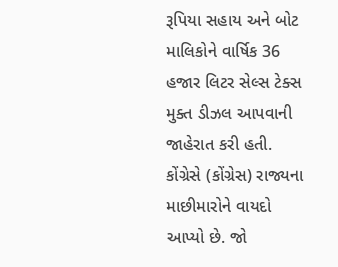રૂપિયા સહાય અને બોટ માલિકોને વાર્ષિક 36 હજાર લિટર સેલ્સ ટેક્સ મુક્ત ડીઝલ આપવાની જાહેરાત કરી હતી. કોંગ્રેસે (કોંગ્રેસ) રાજ્યના માછીમારોને વાયદો આપ્યો છે. જો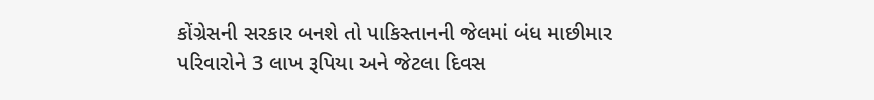કોંગ્રેસની સરકાર બનશે તો પાકિસ્તાનની જેલમાં બંધ માછીમાર પરિવારોને 3 લાખ રૂપિયા અને જેટલા દિવસ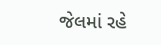જેલમાં રહે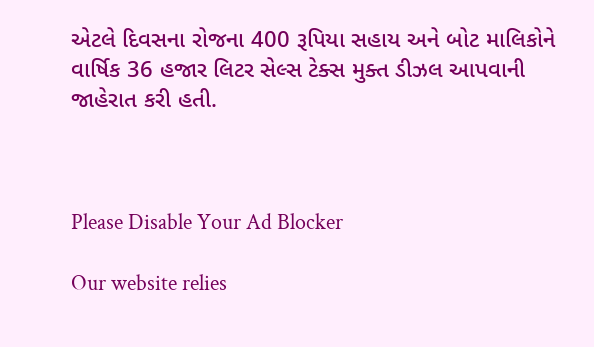એટલે દિવસના રોજના 400 રૂપિયા સહાય અને બોટ માલિકોને વાર્ષિક 36 હજાર લિટર સેલ્સ ટેક્સ મુક્ત ડીઝલ આપવાની જાહેરાત કરી હતી.



Please Disable Your Ad Blocker

Our website relies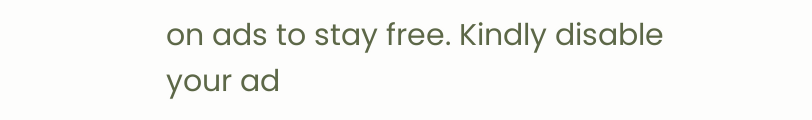on ads to stay free. Kindly disable your ad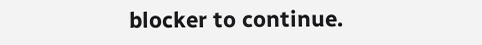blocker to continue.